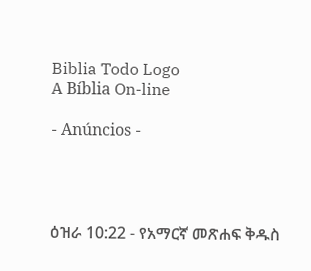Biblia Todo Logo
A Bíblia On-line

- Anúncios -




ዕዝራ 10:22 - የአማርኛ መጽሐፍ ቅዱስ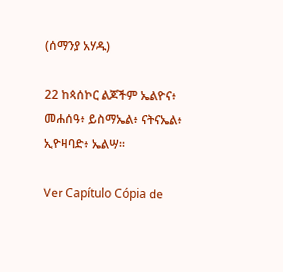(ሰማንያ አሃዱ)

22 ከጳሰኮር ልጆችም ኤልዮና፥ መሐሰዓ፥ ይስማኤል፥ ናትናኤል፥ ኢዮዛባድ፥ ኤልሣ።

Ver Capítulo Cópia de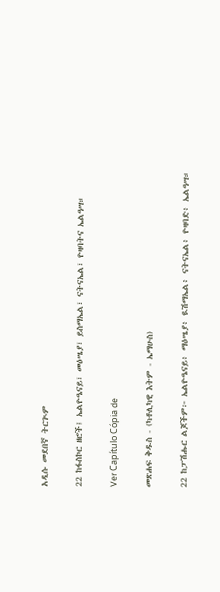አዲሱ መደበኛ ትርጒም

22 ከፋስኮር ዘሮች፤ ኤልዮዔናይ፣ መዕሤያ፣ ይስማኤል፣ ናትናኤል፣ ዮዛባትና ኤልዓሣ።

Ver Capítulo Cópia de

መጽሐፍ ቅዱስ - (ካቶሊካዊ እትም - ኤማሁስ)

22 ከፓሽሑር ልጆችም፦ ኤልዮዔናይ፥ ማዕሤያ፥ ዪሽማኤል፥ ናትናኤል፥ ዮዛባድ፥ ኤልዓሣ።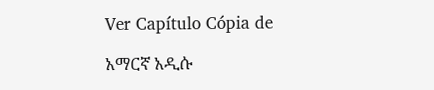Ver Capítulo Cópia de

አማርኛ አዲሱ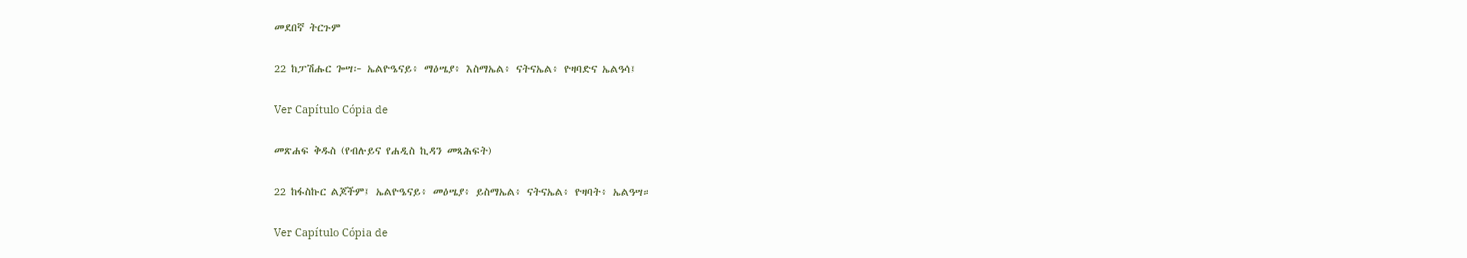መደበኛ ትርጉም

22 ከፓሽሑር ጐሣ፦ ኤልዮዔናይ፥ ማዕሤያ፥ እስማኤል፥ ናትናኤል፥ ዮዛባድና ኤልዓሳ፤

Ver Capítulo Cópia de

መጽሐፍ ቅዱስ (የብሉይና የሐዲስ ኪዳን መጻሕፍት)

22 ከፋስኩር ልጆችም፤ ኤልዮዔናይ፥ መዕሤያ፥ ይስማኤል፥ ናትናኤል፥ ዮዛባት፥ ኤልዓሣ።

Ver Capítulo Cópia de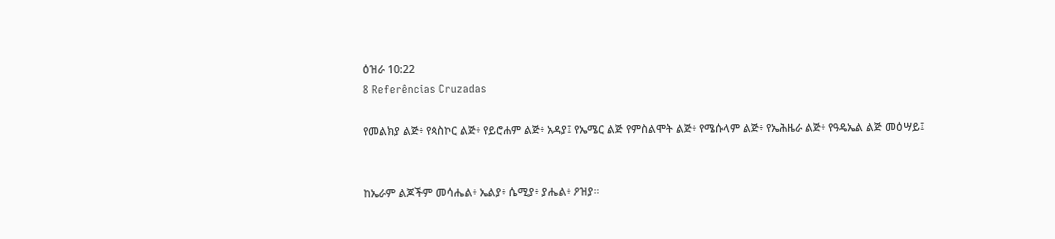ዕዝራ 10:22
8 Referências Cruzadas

የመልክያ ልጅ፥ የጳስኮር ልጅ፥ የይሮሐም ልጅ፥ አዳያ፤ የኤሜር ልጅ የምስልሞት ልጅ፥ የሜሱላም ልጅ፥ የኤሕዜራ ልጅ፥ የዓዴኤል ልጅ መዕሣይ፤


ከኤራም ልጆችም መሳሔል፥ ኤልያ፥ ሴሚያ፥ ያሔል፥ ዖዝያ።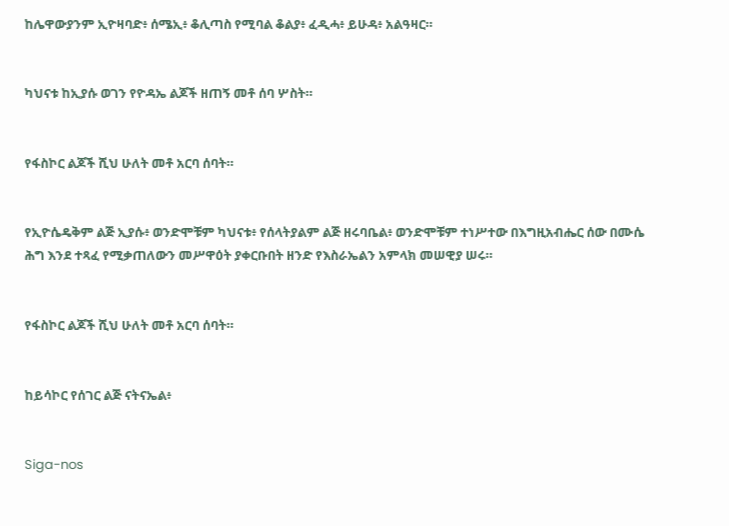ከሌዋውያንም ኢዮዛባድ፥ ሰሜኢ፥ ቆሊጣስ የሚባል ቆልያ፥ ፈዲሓ፥ ይሁዳ፥ አልዓዛር።


ካህናቱ ከኢያሱ ወገን የዮዳኤ ልጆች ዘጠኝ መቶ ሰባ ሦስት።


የፋስኮር ልጆች ሺህ ሁለት መቶ አርባ ሰባት።


የኢዮሴዴቅም ልጅ ኢያሱ፥ ወንድሞቹም ካህናቱ፥ የሰላትያልም ልጅ ዘሩባቤል፥ ወንድሞቹም ተነሥተው በእግዚአብሔር ሰው በሙሴ ሕግ እንደ ተጻፈ የሚቃጠለውን መሥዋዕት ያቀርቡበት ዘንድ የእስራኤልን አምላክ መሠዊያ ሠሩ።


የፋስኮር ልጆች ሺህ ሁለት መቶ አርባ ሰባት።


ከይሳኮር የሰገር ልጅ ናትናኤል፥


Siga-nos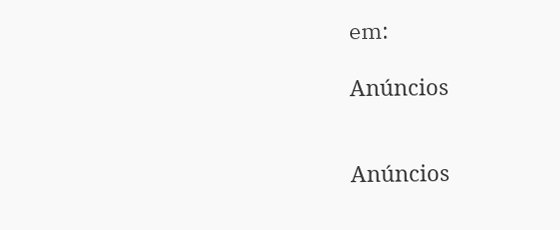em:

Anúncios


Anúncios